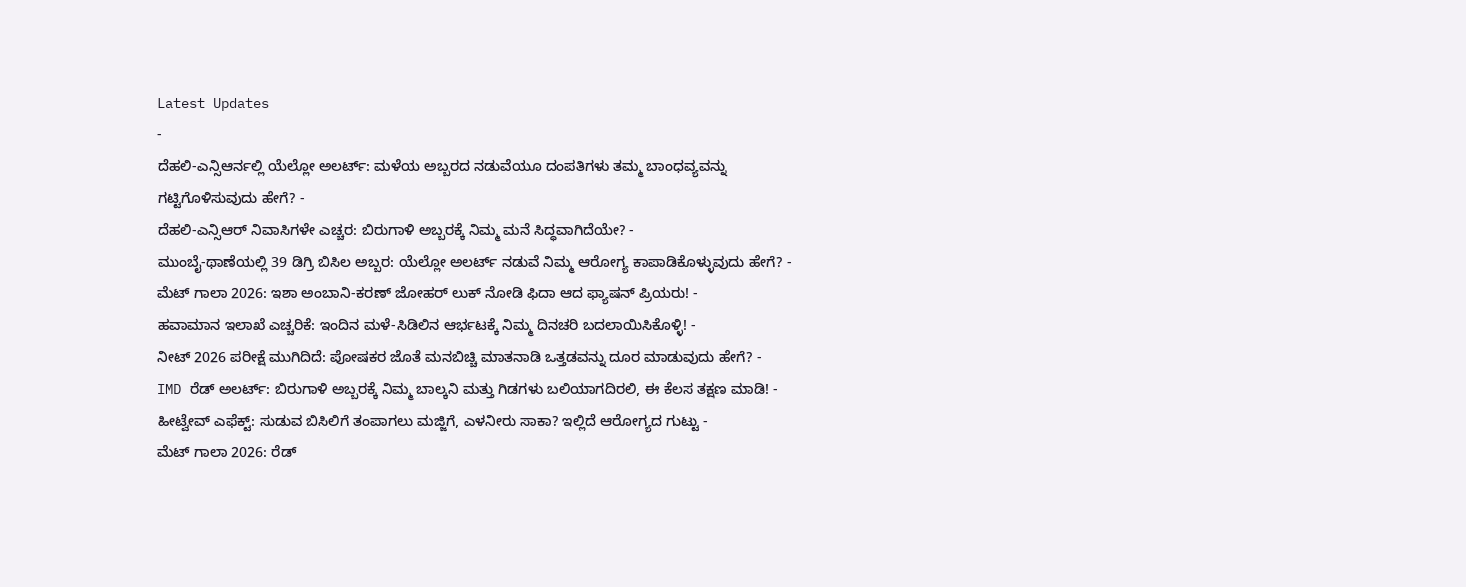Latest Updates
-
ದೆಹಲಿ-ಎನ್ಸಿಆರ್ನಲ್ಲಿ ಯೆಲ್ಲೋ ಅಲರ್ಟ್: ಮಳೆಯ ಅಬ್ಬರದ ನಡುವೆಯೂ ದಂಪತಿಗಳು ತಮ್ಮ ಬಾಂಧವ್ಯವನ್ನು ಗಟ್ಟಿಗೊಳಿಸುವುದು ಹೇಗೆ? -
ದೆಹಲಿ-ಎನ್ಸಿಆರ್ ನಿವಾಸಿಗಳೇ ಎಚ್ಚರ: ಬಿರುಗಾಳಿ ಅಬ್ಬರಕ್ಕೆ ನಿಮ್ಮ ಮನೆ ಸಿದ್ಧವಾಗಿದೆಯೇ? -
ಮುಂಬೈ-ಥಾಣೆಯಲ್ಲಿ 39 ಡಿಗ್ರಿ ಬಿಸಿಲ ಅಬ್ಬರ: ಯೆಲ್ಲೋ ಅಲರ್ಟ್ ನಡುವೆ ನಿಮ್ಮ ಆರೋಗ್ಯ ಕಾಪಾಡಿಕೊಳ್ಳುವುದು ಹೇಗೆ? -
ಮೆಟ್ ಗಾಲಾ 2026: ಇಶಾ ಅಂಬಾನಿ-ಕರಣ್ ಜೋಹರ್ ಲುಕ್ ನೋಡಿ ಫಿದಾ ಆದ ಫ್ಯಾಷನ್ ಪ್ರಿಯರು! -
ಹವಾಮಾನ ಇಲಾಖೆ ಎಚ್ಚರಿಕೆ: ಇಂದಿನ ಮಳೆ-ಸಿಡಿಲಿನ ಆರ್ಭಟಕ್ಕೆ ನಿಮ್ಮ ದಿನಚರಿ ಬದಲಾಯಿಸಿಕೊಳ್ಳಿ! -
ನೀಟ್ 2026 ಪರೀಕ್ಷೆ ಮುಗಿದಿದೆ: ಪೋಷಕರ ಜೊತೆ ಮನಬಿಚ್ಚಿ ಮಾತನಾಡಿ ಒತ್ತಡವನ್ನು ದೂರ ಮಾಡುವುದು ಹೇಗೆ? -
IMD ರೆಡ್ ಅಲರ್ಟ್: ಬಿರುಗಾಳಿ ಅಬ್ಬರಕ್ಕೆ ನಿಮ್ಮ ಬಾಲ್ಕನಿ ಮತ್ತು ಗಿಡಗಳು ಬಲಿಯಾಗದಿರಲಿ, ಈ ಕೆಲಸ ತಕ್ಷಣ ಮಾಡಿ! -
ಹೀಟ್ವೇವ್ ಎಫೆಕ್ಟ್: ಸುಡುವ ಬಿಸಿಲಿಗೆ ತಂಪಾಗಲು ಮಜ್ಜಿಗೆ, ಎಳನೀರು ಸಾಕಾ? ಇಲ್ಲಿದೆ ಆರೋಗ್ಯದ ಗುಟ್ಟು -
ಮೆಟ್ ಗಾಲಾ 2026: ರೆಡ್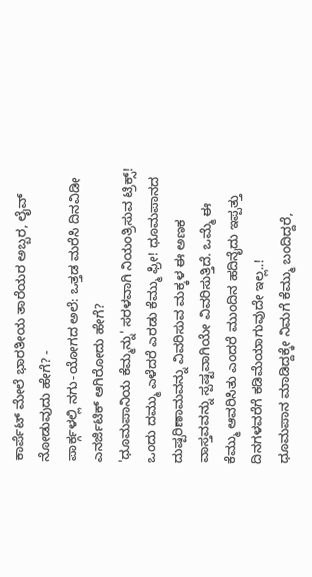ಕಾರ್ಪೆಟ್ ಮೇಲೆ ಭಾರತೀಯ ತಾರೆಯರ ಅಬ್ಬರ, ಲೈವ್ ನೋಡುವುದು ಹೇಗೆ? -
ಪಾರ್ಕ್ಗಳಲ್ಲಿ ನಗು-ಯೋಗದ ಅಲೆ: ಒತ್ತಡ ಮರೆಸಿ ದಿನವಿಡೀ ಎನರ್ಜಿಟಿಕ್ ಆಗಿರೋದು ಹೇಗೆ?
'ಧೂಮಪಾನಿಯ ಕೆಮ್ಮನ್ನು' ಸರಳವಾಗಿ ನಿಯಂತ್ರಿಸುವ ಟ್ರಿಕ್ಸ್!
ಒಂದು ದಮ್ಮು ಎಳೆದರೆ ಎರಡು ಕೆಮ್ಮು ಫ್ರೀ! ಧೂಮಪಾನದ ದುಷ್ಪರಿಣಾಮವನ್ನು ವಿವರಿಸುವ ಮಕ್ಕಳ ಈ ಅಣಕ ವಾಸ್ತವವನ್ನು ಸ್ಪಷ್ಟವಾಗಿಯೇ ವಿವರಿಸುತ್ತಿದೆ. ಒಮ್ಮೆ ಈ ಕೆಮ್ಮು ಆವರಿಸಿತು ಎಂದರೆ ಮುಂದಿನ ಹದಿನೈದು ಇಪ್ಪತ್ತು ದಿನಗಳವರೆಗೆ ಕಡಿಮೆಯಾಗುವುದೇ ಇಲ್ಲ..!
ಧೂಮಪಾನ ಮಾಡಿದ್ದಕ್ಕೇ ನಿಮಗೆ ಕೆಮ್ಮು ಬಂದಿದ್ದರೆ,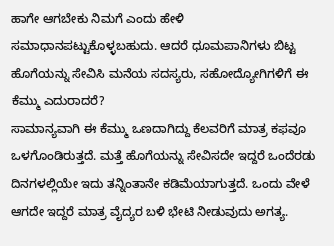ಹಾಗೇ ಆಗಬೇಕು ನಿಮಗೆ ಎಂದು ಹೇಳಿ ಸಮಾಧಾನಪಟ್ಟುಕೊಳ್ಳಬಹುದು. ಆದರೆ ಧೂಮಪಾನಿಗಳು ಬಿಟ್ಟ ಹೊಗೆಯನ್ನು ಸೇವಿಸಿ ಮನೆಯ ಸದಸ್ಯರು, ಸಹೋದ್ಯೋಗಿಗಳಿಗೆ ಈ ಕೆಮ್ಮು ಎದುರಾದರೆ?
ಸಾಮಾನ್ಯವಾಗಿ ಈ ಕೆಮ್ಮು ಒಣದಾಗಿದ್ದು ಕೆಲವರಿಗೆ ಮಾತ್ರ ಕಫವೂ ಒಳಗೊಂಡಿರುತ್ತದೆ. ಮತ್ತೆ ಹೊಗೆಯನ್ನು ಸೇವಿಸದೇ ಇದ್ದರೆ ಒಂದೆರಡು ದಿನಗಳಲ್ಲಿಯೇ ಇದು ತನ್ನಿಂತಾನೇ ಕಡಿಮೆಯಾಗುತ್ತದೆ. ಒಂದು ವೇಳೆ ಆಗದೇ ಇದ್ದರೆ ಮಾತ್ರ ವೈದ್ಯರ ಬಳಿ ಭೇಟಿ ನೀಡುವುದು ಅಗತ್ಯ.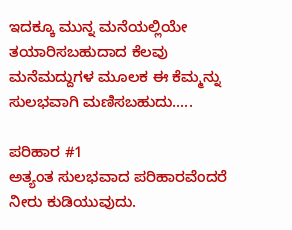ಇದಕ್ಕೂ ಮುನ್ನ ಮನೆಯಲ್ಲಿಯೇ ತಯಾರಿಸಬಹುದಾದ ಕೆಲವು ಮನೆಮದ್ದುಗಳ ಮೂಲಕ ಈ ಕೆಮ್ಮನ್ನು ಸುಲಭವಾಗಿ ಮಣಿಸಬಹುದು.....

ಪರಿಹಾರ #1
ಅತ್ಯಂತ ಸುಲಭವಾದ ಪರಿಹಾರವೆಂದರೆ ನೀರು ಕುಡಿಯುವುದು.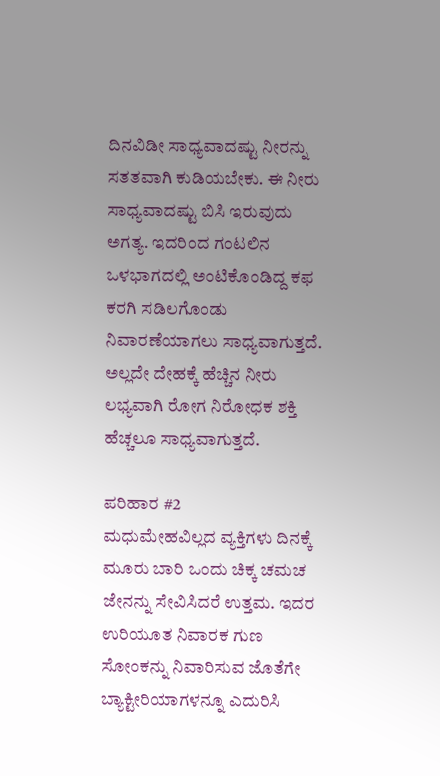ದಿನವಿಡೀ ಸಾಧ್ಯವಾದಷ್ಟು ನೀರನ್ನು ಸತತವಾಗಿ ಕುಡಿಯಬೇಕು. ಈ ನೀರು ಸಾಧ್ಯವಾದಷ್ಟು ಬಿಸಿ ಇರುವುದು ಅಗತ್ಯ. ಇದರಿಂದ ಗಂಟಲಿನ ಒಳಭಾಗದಲ್ಲಿ ಅಂಟಿಕೊಂಡಿದ್ದ ಕಫ ಕರಗಿ ಸಡಿಲಗೊಂಡು ನಿವಾರಣೆಯಾಗಲು ಸಾಧ್ಯವಾಗುತ್ತದೆ. ಅಲ್ಲದೇ ದೇಹಕ್ಕೆ ಹೆಚ್ಚಿನ ನೀರು ಲಭ್ಯವಾಗಿ ರೋಗ ನಿರೋಧಕ ಶಕ್ತಿ ಹೆಚ್ಚಲೂ ಸಾಧ್ಯವಾಗುತ್ತದೆ.

ಪರಿಹಾರ #2
ಮಧುಮೇಹವಿಲ್ಲದ ವ್ಯಕ್ತಿಗಳು ದಿನಕ್ಕೆ ಮೂರು ಬಾರಿ ಒಂದು ಚಿಕ್ಕ ಚಮಚ ಜೇನನ್ನು ಸೇವಿಸಿದರೆ ಉತ್ತಮ. ಇದರ ಉರಿಯೂತ ನಿವಾರಕ ಗುಣ ಸೋಂಕನ್ನು ನಿವಾರಿಸುವ ಜೊತೆಗೇ ಬ್ಯಾಕ್ಟೀರಿಯಾಗಳನ್ನೂ ಎದುರಿಸಿ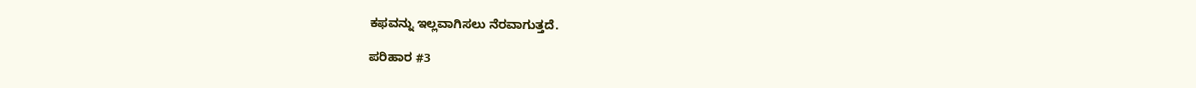ಕಫವನ್ನು ಇಲ್ಲವಾಗಿಸಲು ನೆರವಾಗುತ್ತದೆ.

ಪರಿಹಾರ #3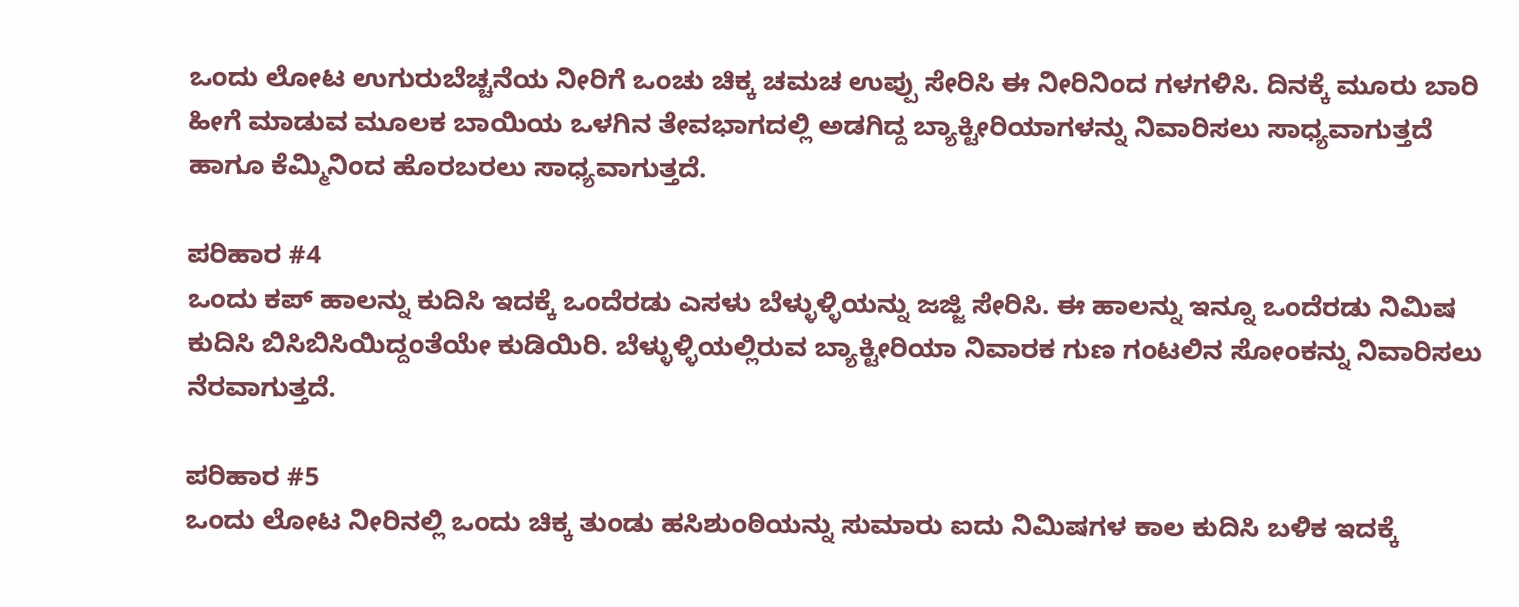ಒಂದು ಲೋಟ ಉಗುರುಬೆಚ್ಚನೆಯ ನೀರಿಗೆ ಒಂಚು ಚಿಕ್ಕ ಚಮಚ ಉಪ್ಪು ಸೇರಿಸಿ ಈ ನೀರಿನಿಂದ ಗಳಗಳಿಸಿ. ದಿನಕ್ಕೆ ಮೂರು ಬಾರಿ ಹೀಗೆ ಮಾಡುವ ಮೂಲಕ ಬಾಯಿಯ ಒಳಗಿನ ತೇವಭಾಗದಲ್ಲಿ ಅಡಗಿದ್ದ ಬ್ಯಾಕ್ಟೀರಿಯಾಗಳನ್ನು ನಿವಾರಿಸಲು ಸಾಧ್ಯವಾಗುತ್ತದೆ ಹಾಗೂ ಕೆಮ್ಮಿನಿಂದ ಹೊರಬರಲು ಸಾಧ್ಯವಾಗುತ್ತದೆ.

ಪರಿಹಾರ #4
ಒಂದು ಕಪ್ ಹಾಲನ್ನು ಕುದಿಸಿ ಇದಕ್ಕೆ ಒಂದೆರಡು ಎಸಳು ಬೆಳ್ಳುಳ್ಳಿಯನ್ನು ಜಜ್ಜಿ ಸೇರಿಸಿ. ಈ ಹಾಲನ್ನು ಇನ್ನೂ ಒಂದೆರಡು ನಿಮಿಷ ಕುದಿಸಿ ಬಿಸಿಬಿಸಿಯಿದ್ದಂತೆಯೇ ಕುಡಿಯಿರಿ. ಬೆಳ್ಳುಳ್ಳಿಯಲ್ಲಿರುವ ಬ್ಯಾಕ್ಟೀರಿಯಾ ನಿವಾರಕ ಗುಣ ಗಂಟಲಿನ ಸೋಂಕನ್ನು ನಿವಾರಿಸಲು ನೆರವಾಗುತ್ತದೆ.

ಪರಿಹಾರ #5
ಒಂದು ಲೋಟ ನೀರಿನಲ್ಲಿ ಒಂದು ಚಿಕ್ಕ ತುಂಡು ಹಸಿಶುಂಠಿಯನ್ನು ಸುಮಾರು ಐದು ನಿಮಿಷಗಳ ಕಾಲ ಕುದಿಸಿ ಬಳಿಕ ಇದಕ್ಕೆ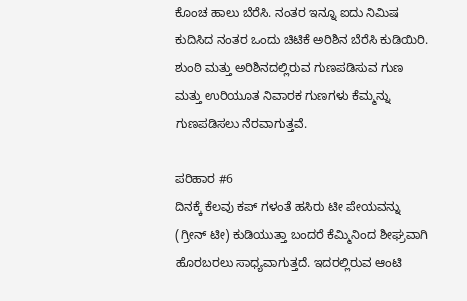ಕೊಂಚ ಹಾಲು ಬೆರೆಸಿ. ನಂತರ ಇನ್ನೂ ಐದು ನಿಮಿಷ ಕುದಿಸಿದ ನಂತರ ಒಂದು ಚಿಟಿಕೆ ಅರಿಶಿನ ಬೆರೆಸಿ ಕುಡಿಯಿರಿ. ಶುಂಠಿ ಮತ್ತು ಅರಿಶಿನದಲ್ಲಿರುವ ಗುಣಪಡಿಸುವ ಗುಣ ಮತ್ತು ಉರಿಯೂತ ನಿವಾರಕ ಗುಣಗಳು ಕೆಮ್ಮನ್ನು ಗುಣಪಡಿಸಲು ನೆರವಾಗುತ್ತವೆ.

ಪರಿಹಾರ #6
ದಿನಕ್ಕೆ ಕೆಲವು ಕಪ್ ಗಳಂತೆ ಹಸಿರು ಟೀ ಪೇಯವನ್ನು (ಗ್ರೀನ್ ಟೀ) ಕುಡಿಯುತ್ತಾ ಬಂದರೆ ಕೆಮ್ಮಿನಿಂದ ಶೀಘ್ರವಾಗಿ ಹೊರಬರಲು ಸಾಧ್ಯವಾಗುತ್ತದೆ. ಇದರಲ್ಲಿರುವ ಆಂಟಿ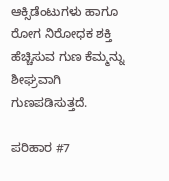ಆಕ್ಸಿಡೆಂಟುಗಳು ಹಾಗೂ ರೋಗ ನಿರೋಧಕ ಶಕ್ತಿ ಹೆಚ್ಚಿಸುವ ಗುಣ ಕೆಮ್ಮನ್ನು ಶೀಘ್ರವಾಗಿ ಗುಣಪಡಿಸುತ್ತದೆ.

ಪರಿಹಾರ #7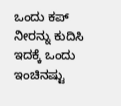ಒಂದು ಕಪ್ ನೀರನ್ನು ಕುದಿಸಿ ಇದಕ್ಕೆ ಒಂದು ಇಂಚಿನಷ್ಟು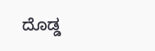ದೊಡ್ಡ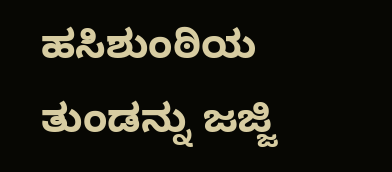ಹಸಿಶುಂಠಿಯ ತುಂಡನ್ನು ಜಜ್ಜಿ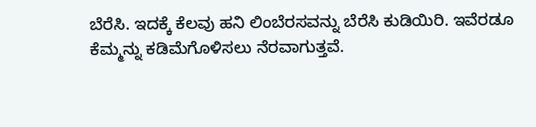ಬೆರೆಸಿ. ಇದಕ್ಕೆ ಕೆಲವು ಹನಿ ಲಿಂಬೆರಸವನ್ನು ಬೆರೆಸಿ ಕುಡಿಯಿರಿ. ಇವೆರಡೂ ಕೆಮ್ಮನ್ನು ಕಡಿಮೆಗೊಳಿಸಲು ನೆರವಾಗುತ್ತವೆ.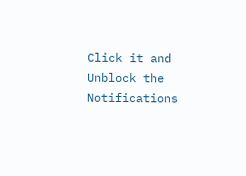Click it and Unblock the Notifications